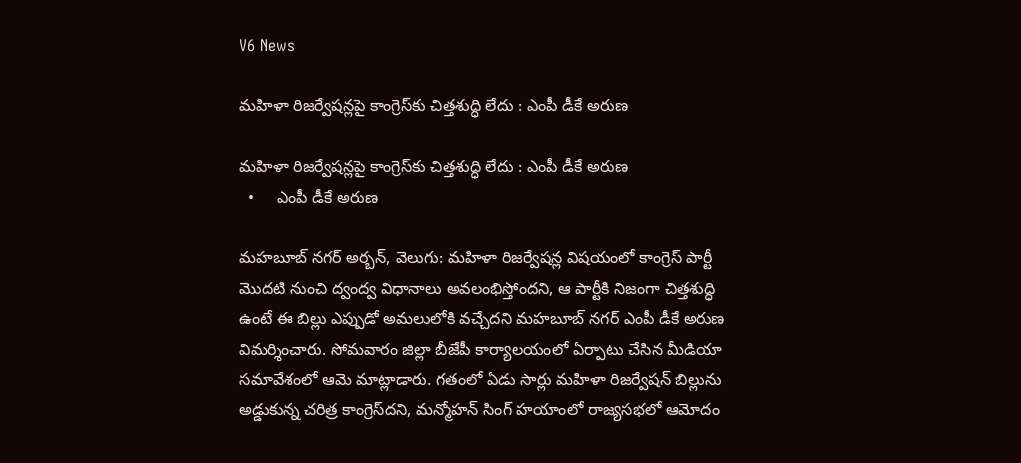V6 News

మహిళా రిజర్వేషన్లపై కాంగ్రెస్‌‌‌‌‌‌‌‌కు చిత్తశుద్ధి లేదు : ఎంపీ డీకే అరుణ

మహిళా రిజర్వేషన్లపై కాంగ్రెస్‌‌‌‌‌‌‌‌కు చిత్తశుద్ధి లేదు : ఎంపీ డీకే అరుణ
  •     ఎంపీ డీకే అరుణ

మహబూబ్ నగర్ అర్బన్, వెలుగు: మహిళా రిజర్వేషన్ల విషయంలో కాంగ్రెస్ పార్టీ మొదటి నుంచి ద్వంద్వ విధానాలు అవలంభిస్తోందని, ఆ పార్టీకి నిజంగా చిత్తశుద్ధి ఉంటే ఈ బిల్లు ఎప్పుడో అమలులోకి వచ్చేదని మహబూబ్ నగర్ ఎంపీ డీకే అరుణ విమర్శించారు. సోమవారం జిల్లా బీజేపీ కార్యాలయంలో ఏర్పాటు చేసిన మీడియా సమావేశంలో ఆమె మాట్లాడారు. గతంలో ఏడు సార్లు మహిళా రిజర్వేషన్ బిల్లును అడ్డుకున్న చరిత్ర కాంగ్రెస్‌‌‌‌‌‌‌‌దని, మన్మోహన్ సింగ్ హయాంలో రాజ్యసభలో ఆమోదం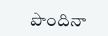పొందినా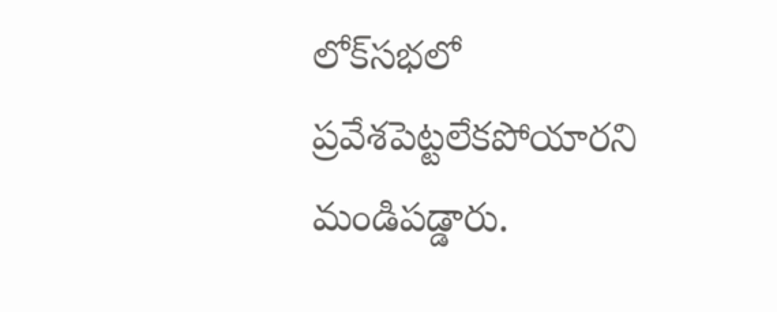లోక్‌‌‌‌‌‌‌‌సభలో ప్రవేశపెట్టలేకపోయారని మండిపడ్డారు.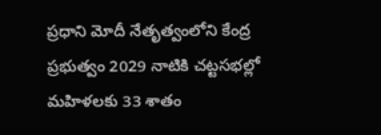ప్రధాని మోదీ నేతృత్వంలోని కేంద్ర ప్రభుత్వం 2029 నాటికి చట్టసభల్లో మహిళలకు 33 శాతం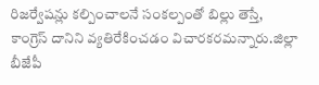రిజర్వేషన్లు కల్పించాలనే సంకల్పంతో బిల్లు తెస్తే, కాంగ్రెస్ దానిని వ్యతిరేకించడం విచారకరమన్నారు.జిల్లా బీజేపీ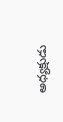అధ్యక్షుడు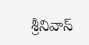శ్రీనివాస్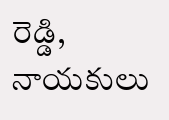రెడ్డి, నాయకులు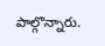పాల్గొన్నారు.